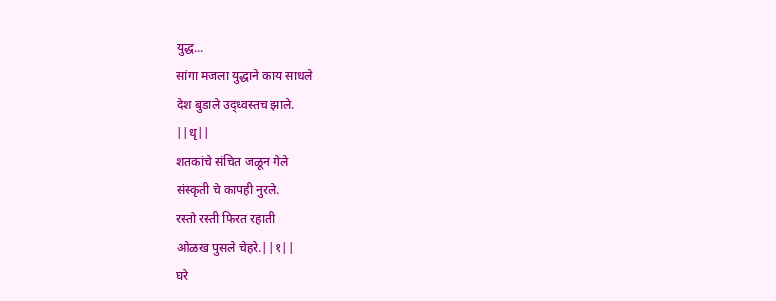युद्ध...
सांगा मजला युद्धाने काय साधले
देश बुडाले उद्ध्वस्तच झाले.
||धृ||
शतकांचे संचित जळून गेले
संस्कृती चे कापही नुरले.
रस्तो रस्ती फिरत रहाती
ओळख पुसले चेहरे.||१||
घरे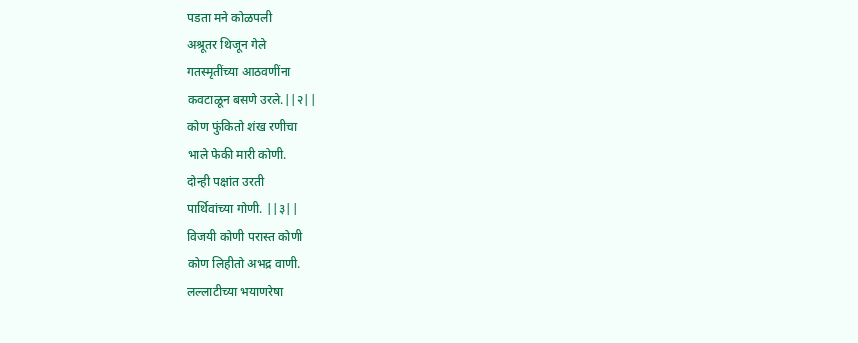पडता मने कोळपली
अश्रूतर थिजून गेले
गतस्मृतींच्या आठवणींना
कवटाळून बसणे उरले.||२||
कोण फुंकितो शंख रणीचा
भाले फेकी मारी कोणी.
दोन्ही पक्षांत उरती
पार्थिवांच्या गोणी. ||३||
विजयी कोणी परास्त कोणी
कोण लिहीतो अभद्र वाणी.
लल्लाटीच्या भयाणरेषा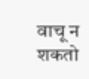वाचू न शकतो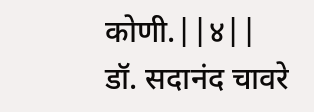कोणी.||४||
डॉ. सदानंद चावरे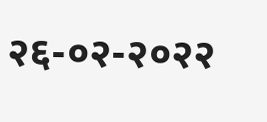२६-०२-२०२२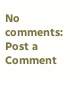No comments:
Post a Comment